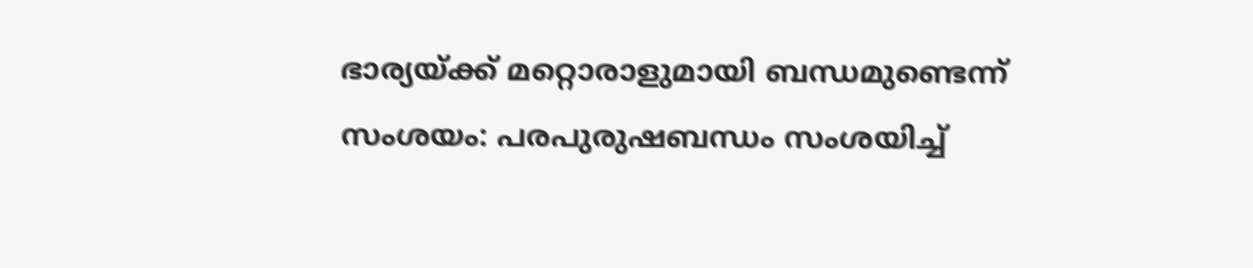ഭാര്യയ്ക്ക് മറ്റൊരാളുമായി ബന്ധമുണ്ടെന്ന് സംശയം: പരപുരുഷബന്ധം സംശയിച്ച്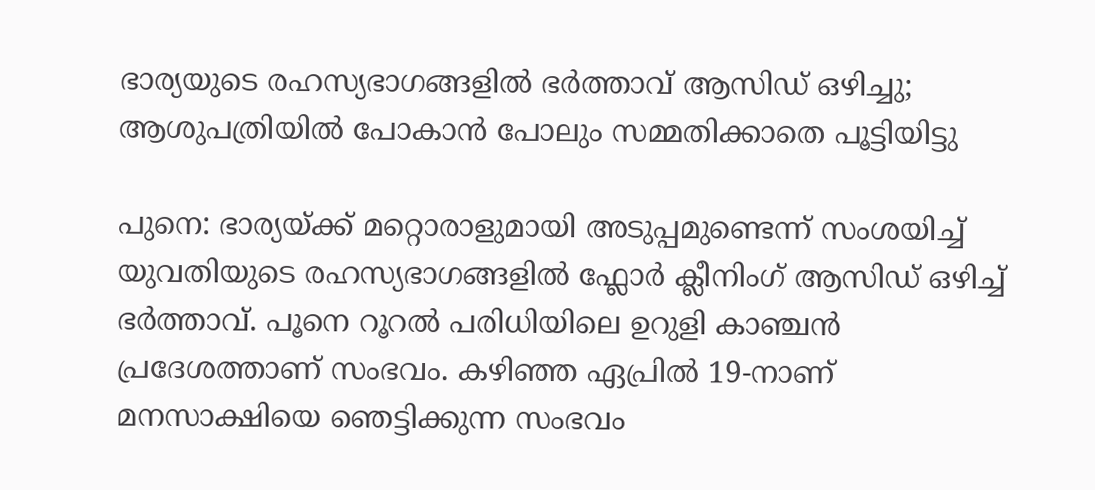ഭാര്യയുടെ രഹസ്യഭാഗങ്ങളിൽ ഭർത്താവ് ആസിഡ് ഒഴിച്ചു; ആശുപത്രിയിൽ പോകാൻ പോലും സമ്മതിക്കാതെ പൂട്ടിയിട്ടു

പുനെ: ഭാര്യയ്ക്ക് മറ്റൊരാളുമായി അടുപ്പമുണ്ടെന്ന് സംശയിച്ച് യുവതിയുടെ രഹസ്യഭാഗങ്ങളിൽ ഫ്ലോർ ക്ലീനിംഗ് ആസിഡ് ഒഴിച്ച് ഭർത്താവ്. പൂനെ റൂറൽ പരിധിയിലെ ഉറുളി കാഞ്ചൻ പ്രദേശത്താണ് സംഭവം. കഴിഞ്ഞ ഏപ്രിൽ 19-നാണ് മനസാക്ഷിയെ ഞെട്ടിക്കുന്ന സംഭവം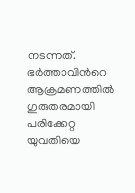നടന്നത്. ഭർത്താവിന്‍റെ ആക്രമണത്തിൽ ഗുരുതരമായി പരിക്കേറ്റ യുവതിയെ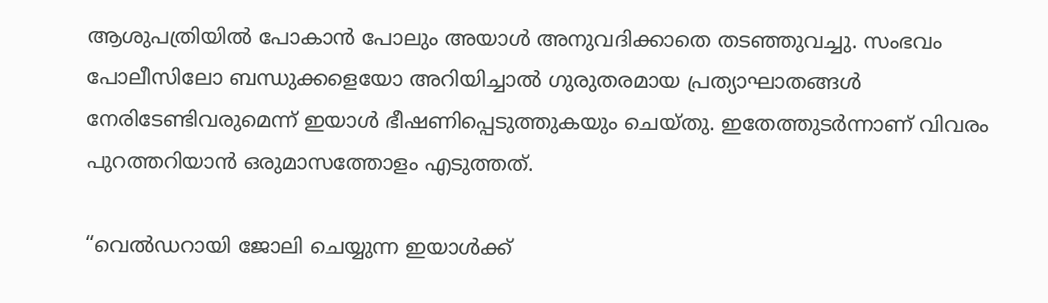ആശുപത്രിയിൽ പോകാൻ പോലും അയാൾ അനുവദിക്കാതെ തടഞ്ഞുവച്ചു. സംഭവം പോലീസിലോ ബന്ധുക്കളെയോ അറിയിച്ചാൽ ഗുരുതരമായ പ്രത്യാഘാതങ്ങൾ നേരിടേണ്ടിവരുമെന്ന് ഇയാൾ ഭീഷണിപ്പെടുത്തുകയും ചെയ്തു. ഇതേത്തുടർന്നാണ് വിവരം പുറത്തറിയാൻ ഒരുമാസത്തോളം എടുത്തത്.

“വെൽഡറായി ജോലി ചെയ്യുന്ന ഇയാൾക്ക്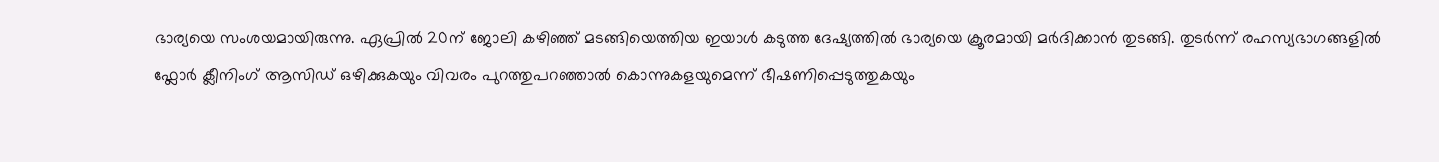ഭാര്യയെ സംശയമായിരുന്നു. ഏപ്രിൽ 20ന് ജോലി കഴിഞ്ഞ് മടങ്ങിയെത്തിയ ഇയാൾ കടുത്ത ദേഷ്യത്തിൽ ഭാര്യയെ ക്രൂരമായി മർദിക്കാൻ തുടങ്ങി. തുടർന്ന് രഹസ്യഭാഗങ്ങളിൽ ഫ്ലോർ ക്ലീനിംഗ് ആസിഡ് ഒഴിക്കുകയും വിവരം പുറത്തുപറഞ്ഞാൽ കൊന്നുകളയുമെന്ന് ഭീഷണിപ്പെടുത്തുകയും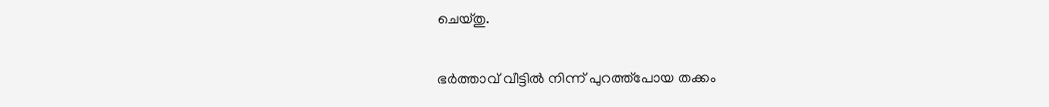ചെയ്തു.

ഭർത്താവ് വീട്ടിൽ നിന്ന് പുറത്ത്പോയ തക്കം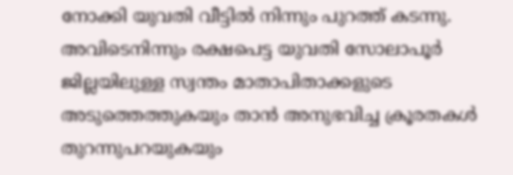നോക്കി യുവതി വീട്ടിൽ നിന്നും പുറത്ത് കടന്നു. അവിടെനിന്നും രക്ഷപെട്ട യുവതി സോലാപൂർ ജില്ലയിലുള്ള സ്വന്തം മാതാപിതാക്കളുടെ അടുത്തെത്തുകയും താൻ അനുഭവിച്ച ക്രൂരതകൾ തുറന്നുപറയുകയും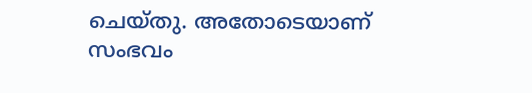ചെയ്തു. അതോടെയാണ് സംഭവം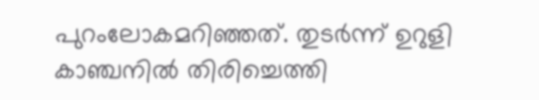പുറംലോകമറിഞ്ഞത്. തുടർന്ന് ഉറുളി കാഞ്ചനിൽ തിരിച്ചെത്തി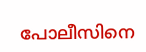പോലീസിനെ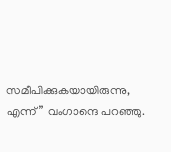സമീപിക്കുകയായിരുന്നു, എന്ന്” വംഗാന്ദെ പറഞ്ഞു.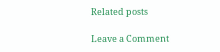Related posts

Leave a Comment